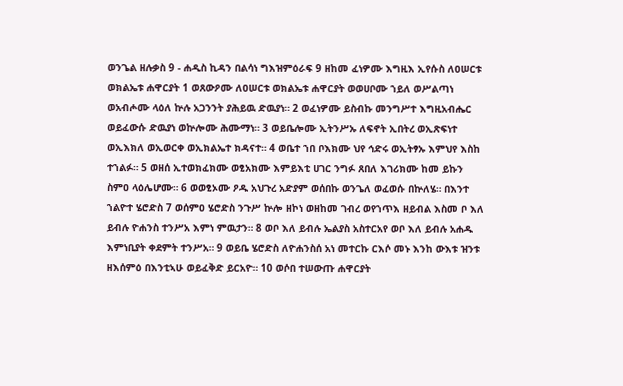ወንጌል ዘሉቃስ 9 - ሐዲስ ኪዳን በልሳነ ግእዝምዕራፍ 9 ዘከመ ፈነዎሙ እግዚእ ኢየሱስ ለዐሠርቱ ወክልኤቱ ሐዋርያት 1 ወጸውዖሙ ለዐሠርቱ ወክልኤቱ ሐዋርያት ወወሀቦሙ ኀይለ ወሥልጣነ ወአብሖሙ ላዕለ ኵሉ አጋንንት ያሕይዉ ድዉያነ። 2 ወፈነዎሙ ይስብኩ መንግሥተ እግዚአብሔር ወይፈውሱ ድዉያነ ወኵሎሙ ሕሙማነ። 3 ወይቤሎሙ ኢትንሥኡ ለፍኖት ኢበትረ ወኢጽፍነተ ወኢእክለ ወኢወርቀ ወኢክልኤተ ክዳናተ። 4 ወቤተ ኀበ ቦእክሙ ህየ ኅድሩ ወኢትፃኡ እምህየ እስከ ተኀልፉ። 5 ወዘሰ ኢተወክፈክሙ ወፂአክሙ እምይእቲ ሀገር ንግፉ ጸበለ እገሪክሙ ከመ ይኩን ስምዐ ላዕሌሆሙ። 6 ወወፂኦሙ ዖዱ አህጉረ አድያም ወሰበኩ ወንጌለ ወፈወሱ በኵለሄ። በእንተ ኀልዮተ ሄሮድስ 7 ወሰምዐ ሄሮድስ ንጉሥ ኵሎ ዘኮነ ወዘከመ ገብረ ወየኀጥእ ዘይብል እስመ ቦ እለ ይብሉ ዮሐንስ ተንሥአ እምነ ምዉታን። 8 ወቦ እለ ይብሉ ኤልያስ አስተርአየ ወቦ እለ ይብሉ አሐዱ እምነቢያት ቀደምት ተንሥአ። 9 ወይቤ ሄሮድስ ለዮሐንስሰ አነ መተርኩ ርእሶ መኑ እንከ ውእቱ ዝንቱ ዘእሰምዕ በእንቲኣሁ ወይፈቅድ ይርአዮ። 10 ወሶበ ተሠውጡ ሐዋርያት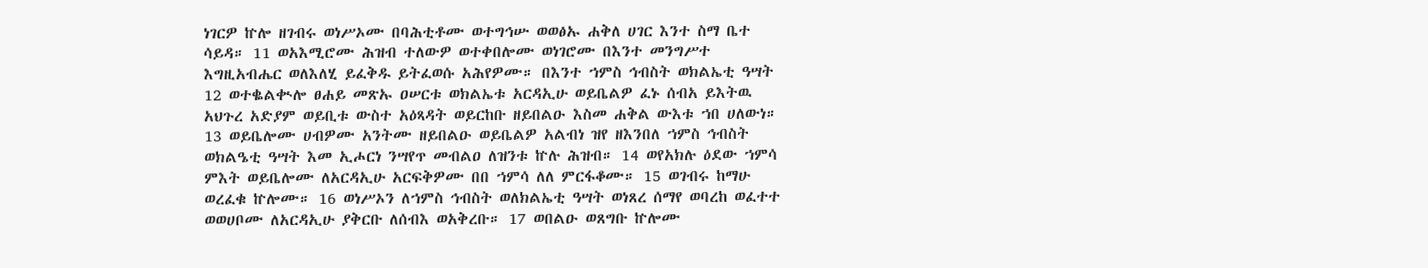ነገርዎ ኵሎ ዘገብሩ ወነሥኦሙ በባሕቲቶሙ ወተግኅሡ ወወፅኡ ሐቅለ ሀገር እንተ ስማ ቤተ ሳይዳ። 11 ወአእሚሮሙ ሕዝብ ተለውዎ ወተቀበሎሙ ወነገሮሙ በእንተ መንግሥተ እግዚአብሔር ወለእለሂ ይፈቅዱ ይትፈወሱ አሕየዎሙ። በእንተ ኀምስ ኅብስት ወክልኤቲ ዓሣት 12 ወተቈልቊሎ ፀሐይ መጽኡ ዐሠርቱ ወክልኤቱ አርዳኢሁ ወይቤልዎ ፈኑ ሰብአ ይእትዉ አህጉረ አድያም ወይቢቱ ውስተ አዕጻዳት ወይርከቡ ዘይበልዑ እስመ ሐቅል ውእቱ ኀበ ሀለውነ። 13 ወይቤሎሙ ሀብዎሙ አንትሙ ዘይበልዑ ወይቤልዎ አልብነ ዝየ ዘእንበለ ኀምስ ኅብስት ወክልዔቲ ዓሣት እመ ኢሖርነ ንሣየጥ መብልዐ ለዝንቱ ኵሉ ሕዝብ። 14 ወየአክሉ ዕደው ኀምሳ ምእት ወይቤሎሙ ለአርዳኢሁ አርፍቅዎሙ በበ ኀምሳ ለለ ምርፋቆሙ። 15 ወገብሩ ከማሁ ወረፈቁ ኵሎሙ። 16 ወነሥኦን ለኀምስ ኅብስት ወለክልኤቲ ዓሣት ወነጸረ ሰማየ ወባረከ ወፈተተ ወወሀቦሙ ለአርዳኢሁ ያቅርቡ ለሰብእ ወአቅረቡ። 17 ወበልዑ ወጸግቡ ኵሎሙ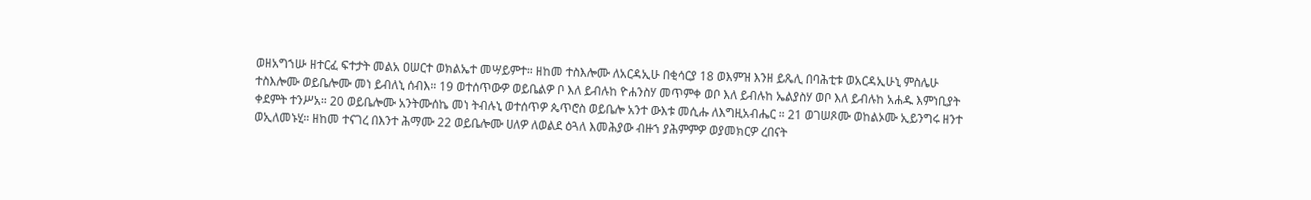ወዘአግኀሡ ዘተርፈ ፍተታት መልአ ዐሠርተ ወክልኤተ መሣይምተ። ዘከመ ተስእሎሙ ለአርዳኢሁ በቂሳርያ 18 ወእምዝ እንዘ ይጼሊ በባሕቲቱ ወአርዳኢሁኒ ምስሌሁ ተስእሎሙ ወይቤሎሙ መነ ይብለኒ ሰብእ። 19 ወተሰጥውዎ ወይቤልዎ ቦ እለ ይብሉከ ዮሐንስሃ መጥምቀ ወቦ እለ ይብሉከ ኤልያስሃ ወቦ እለ ይብሉከ አሐዱ እምነቢያት ቀደምት ተንሥአ። 20 ወይቤሎሙ አንትሙሰኬ መነ ትብሉኒ ወተሰጥዎ ጴጥሮስ ወይቤሎ አንተ ውእቱ መሲሑ ለእግዚአብሔር ። 21 ወገሠጾሙ ወከልኦሙ ኢይንግሩ ዘንተ ወኢለመኑሂ። ዘከመ ተናገረ በእንተ ሕማሙ 22 ወይቤሎሙ ሀለዎ ለወልደ ዕጓለ እመሕያው ብዙኀ ያሕምምዎ ወያመክርዎ ረበናት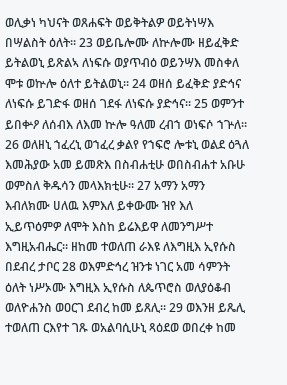ወሊቃነ ካህናት ወጸሐፍት ወይቅትልዎ ወይትነሣእ በሣልስት ዕለት። 23 ወይቤሎሙ ለኵሎሙ ዘይፈቅድ ይትልወኒ ይጽልኣ ለነፍሱ ወያጥብዕ ወይንሣእ መስቀለ ሞቱ ወኵሎ ዕለተ ይትልወኒ። 24 ወዘሰ ይፈቅድ ያድኅና ለነፍሱ ይገድፋ ወዘሰ ገደፋ ለነፍሱ ያድኅና። 25 ወምንተ ይበቍዖ ለሰብእ ለእመ ኵሎ ዓለመ ረብኀ ወነፍሶ ኀጕለ። 26 ወለዘኒ ኀፈረኒ ወኀፈረ ቃልየ የኀፍሮ ሎቱኒ ወልደ ዕጓለ እመሕያው አመ ይመጽእ በስብሐቲሁ ወበስብሐተ አቡሁ ወምስለ ቅዱሳን መላእክቲሁ። 27 አማን አማን እብለክሙ ሀለዉ እምእለ ይቀውሙ ዝየ እለ ኢይጥዕምዎ ለሞት እስከ ይሬእይዋ ለመንግሥተ እግዚአብሔር። ዘከመ ተወለጠ ራእዩ ለእግዚእ ኢየሱስ በደብረ ታቦር 28 ወእምድኅረ ዝንቱ ነገር አመ ሳምንት ዕለት ነሥኦሙ እግዚእ ኢየሱስ ለጴጥሮስ ወለያዕቆብ ወለዮሐንስ ወዐርገ ደብረ ከመ ይጸሊ። 29 ወእንዘ ይጼሊ ተወለጠ ርእየተ ገጹ ወአልባሲሁኒ ጻዕደወ ወበረቀ ከመ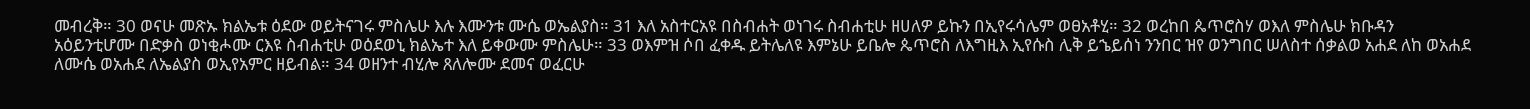መብረቅ። 30 ወናሁ መጽኡ ክልኤቱ ዕደው ወይትናገሩ ምስሌሁ እሉ እሙንቱ ሙሴ ወኤልያስ። 31 እለ አስተርአዩ በስብሐት ወነገሩ ስብሐቲሁ ዘሀለዎ ይኩን በኢየሩሳሌም ወፀአቶሂ። 32 ወረከበ ጴጥሮስሃ ወእለ ምስሌሁ ክቡዳን አዕይንቲሆሙ በድቃስ ወነቂሖሙ ርእዩ ስብሐቲሁ ወዕደወኒ ክልኤተ እለ ይቀውሙ ምስሌሁ። 33 ወእምዝ ሶበ ፈቀዱ ይትሌለዩ እምኔሁ ይቤሎ ጴጥሮስ ለእግዚእ ኢየሱስ ሊቅ ይኄይሰነ ንንበር ዝየ ወንግበር ሠለስተ ሰቃልወ አሐደ ለከ ወአሐደ ለሙሴ ወአሐደ ለኤልያስ ወኢየአምር ዘይብል። 34 ወዘንተ ብሂሎ ጸለሎሙ ደመና ወፈርሁ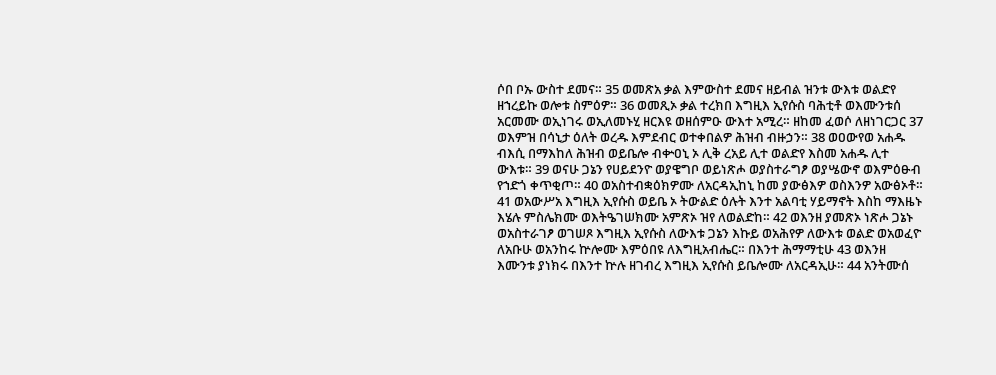ሶበ ቦኡ ውስተ ደመና። 35 ወመጽአ ቃል እምውስተ ደመና ዘይብል ዝንቱ ውእቱ ወልድየ ዘኀረይኩ ወሎቱ ስምዕዎ። 36 ወመጺኦ ቃል ተረክበ እግዚእ ኢየሱስ ባሕቲቶ ወእሙንቱሰ አርመሙ ወኢነገሩ ወኢለመኑሂ ዘርእዩ ወዘሰምዑ ውእተ አሚረ። ዘከመ ፈወሶ ለዘነገርጋር 37 ወእምዝ በሳኒታ ዕለት ወረዱ እምደብር ወተቀበልዎ ሕዝብ ብዙኃን። 38 ወዐውየወ አሐዱ ብእሲ በማእከለ ሕዝብ ወይቤሎ ብቍዐኒ ኦ ሊቅ ረአይ ሊተ ወልድየ እስመ አሐዱ ሊተ ውእቱ። 39 ወናሁ ጋኔን የሀይደንዮ ወያዌግቦ ወይነጽሖ ወያስተራግፆ ወያሤውኖ ወእምዕፁብ የኀድጎ ቀጥቂጦ። 40 ወአስተብቋዕክዎሙ ለአርዳኢከኒ ከመ ያውፅእዎ ወስእንዎ አውፅኦቶ። 41 ወአውሥአ እግዚእ ኢየሱስ ወይቤ ኦ ትውልድ ዕሉት እንተ አልባቲ ሃይማኖት እስከ ማእዜኑ እሄሉ ምስሌክሙ ወእትዔገሠክሙ አምጽኦ ዝየ ለወልድከ። 42 ወእንዘ ያመጽኦ ነጽሖ ጋኔኑ ወአስተራገፆ ወገሠጾ እግዚእ ኢየሱስ ለውእቱ ጋኔን እኩይ ወአሕየዎ ለውእቱ ወልድ ወአወፈዮ ለአቡሁ ወአንከሩ ኵሎሙ እምዕበዩ ለእግዚአብሔር። በእንተ ሕማማቲሁ 43 ወእንዘ እሙንቱ ያነክሩ በእንተ ኵሉ ዘገብረ እግዚእ ኢየሱስ ይቤሎሙ ለአርዳኢሁ። 44 አንትሙሰ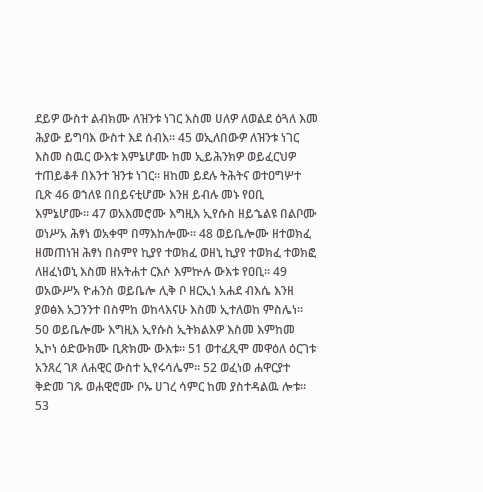ደይዎ ውስተ ልብክሙ ለዝንቱ ነገር እስመ ሀለዎ ለወልደ ዕጓለ እመ ሕያው ይግባእ ውስተ እደ ሰብእ። 45 ወኢለበውዎ ለዝንቱ ነገር እስመ ስዉር ውእቱ እምኔሆሙ ከመ ኢይሕንክዎ ወይፈርህዎ ተጠይቆቶ በእንተ ዝንቱ ነገር። ዘከመ ይደሉ ትሕትና ወተዐግሦተ ቢጽ 46 ወኀለዩ በበይናቲሆሙ እንዘ ይብሉ መኑ የዐቢ እምኔሆሙ። 47 ወአእመሮሙ እግዚእ ኢየሱስ ዘይኄልዩ በልቦሙ ወነሥአ ሕፃነ ወአቀሞ በማእከሎሙ። 48 ወይቤሎሙ ዘተወክፈ ዘመጠነዝ ሕፃነ በስምየ ኪያየ ተወክፈ ወዘኒ ኪያየ ተወክፈ ተወክፎ ለዘፈነወኒ እስመ ዘአትሐተ ርእሶ እምኵሉ ውእቱ የዐቢ። 49 ወአውሥአ ዮሐንስ ወይቤሎ ሊቅ ቦ ዘርኢነ አሐደ ብእሴ እንዘ ያወፅእ አጋንንተ በስምከ ወከላእናሁ እስመ ኢተለወከ ምስሌነ። 50 ወይቤሎሙ እግዚእ ኢየሱስ ኢትክልእዎ እስመ እምከመ ኢኮነ ዕድውክሙ ቢጽክሙ ውእቱ። 51 ወተፈጺሞ መዋዕለ ዕርገቱ አንጸረ ገጾ ለሐዊር ውስተ ኢየሩሳሌም። 52 ወፈነወ ሐዋርያተ ቅድመ ገጹ ወሐዊሮሙ ቦኡ ሀገረ ሳምር ከመ ያስተዳልዉ ሎቱ። 53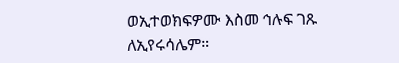ወኢተወክፍዎሙ እስመ ኅሉፍ ገጹ ለኢየሩሳሌም።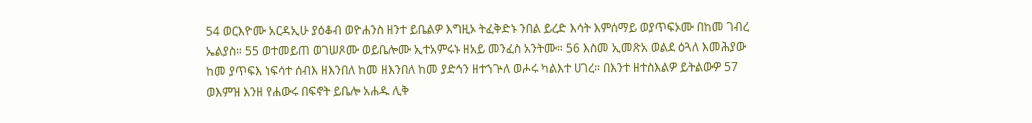54 ወርእዮሙ አርዳኢሁ ያዕቆብ ወዮሐንስ ዘንተ ይቤልዎ እግዚኦ ትፈቅድኑ ንበል ይረድ እሳት እምሰማይ ወያጥፍኦሙ በከመ ገብረ ኤልያስ። 55 ወተመይጠ ወገሠጾሙ ወይቤሎሙ ኢተአምሩኑ ዘአይ መንፈስ አንትሙ። 56 እስመ ኢመጽአ ወልደ ዕጓለ እመሕያው ከመ ያጥፍእ ነፍሳተ ሰብእ ዘእንበለ ከመ ዘእንበለ ከመ ያድኅን ዘተኀጕለ ወሖሩ ካልእተ ሀገረ። በእንተ ዘተስእልዎ ይትልውዎ 57 ወእምዝ እንዘ የሐውሩ በፍኖት ይቤሎ አሐዱ ሊቅ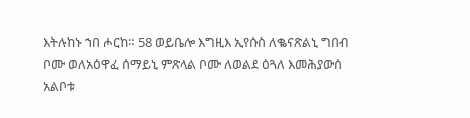እትሉከኑ ኀበ ሖርከ። 58 ወይቤሎ እግዚእ ኢየሱስ ለቈናጽልኒ ግበብ ቦሙ ወለአዕዋፈ ሰማይኒ ምጽላል ቦሙ ለወልደ ዕጓለ እመሕያውሰ አልቦቱ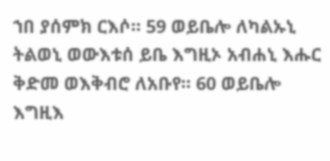ኀበ ያሰምክ ርእሶ። 59 ወይቤሎ ለካልኡኒ ትልወኒ ወውእቱሰ ይቤ እግዚኦ አብሐኒ እሑር ቅድመ ወእቅብሮ ለአቡየ። 60 ወይቤሎ እግዚእ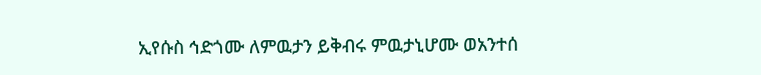ኢየሱስ ኅድጎሙ ለምዉታን ይቅብሩ ምዉታኒሆሙ ወአንተሰ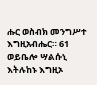ሑር ወስብክ መንግሥተ እግዚአብሔር። 61 ወይቤሎ ሣልሱኒ እትሉከኑ እግዚኦ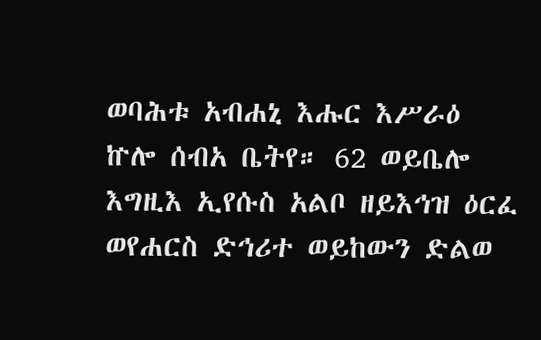ወባሕቱ አብሐኒ እሑር እሥራዕ ኵሎ ሰብአ ቤትየ። 62 ወይቤሎ እግዚእ ኢየሱስ አልቦ ዘይእኅዝ ዕርፈ ወየሐርስ ድኅሪተ ወይከውን ድልወ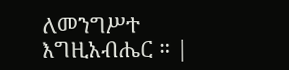ለመንግሥተ እግዚአብሔር ። |